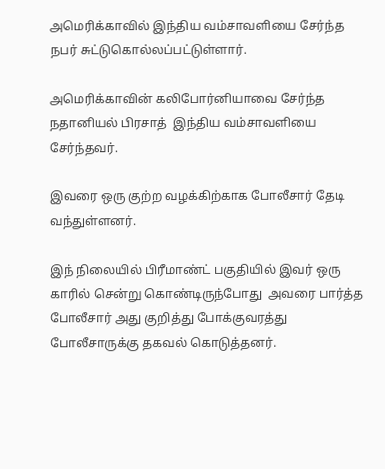அமெரிக்காவில் இந்திய வம்சாவளியை சேர்ந்த நபர் சுட்டுகொல்லப்பட்டுள்ளார்.

அமெரிக்காவின் கலிபோர்னியாவை சேர்ந்த  நதானியல் பிரசாத்  இந்திய வம்சாவளியை சேர்ந்தவர்.

இவரை ஒரு குற்ற வழக்கிற்காக போலீசார் தேடி வந்துள்ளனர்.

இந் நிலையில் பிரீமாண்ட் பகுதியில் இவர் ஒரு காரில் சென்று கொண்டிருந்போது  அவரை பார்த்த போலீசார் அது குறித்து போக்குவரத்து போலீசாருக்கு தகவல் கொடுத்தனர்.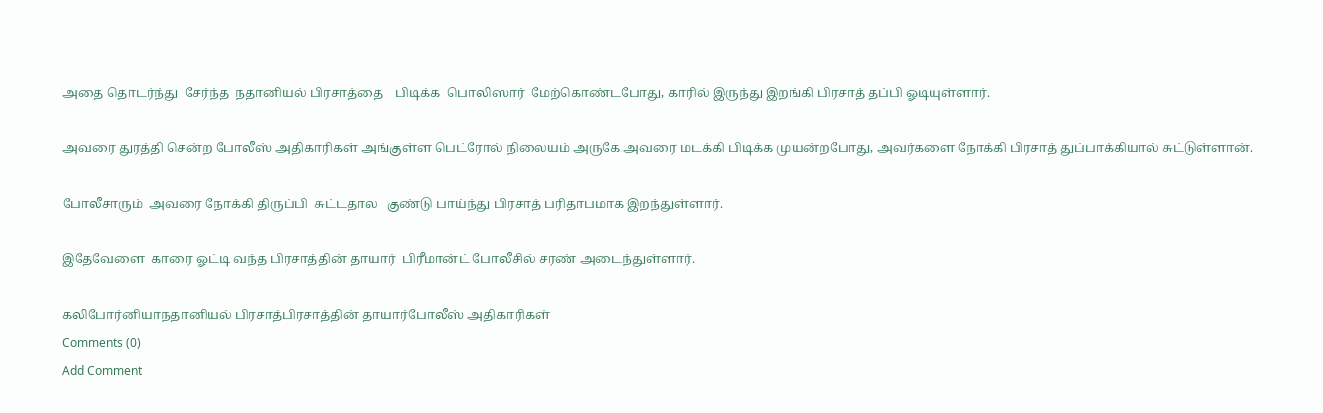அதை தொடர்ந்து  சேர்ந்த  நதானியல் பிரசாத்தை    பிடிக்க  பொலிஸார்  மேற்கொண்டபோது, காரில் இருந்து இறங்கி பிரசாத் தப்பி ஓடியுள்ளார்.

அவரை துரத்தி சென்ற போலீஸ் அதிகாரிகள் அங்குள்ள பெட்ரோல் நிலையம் அருகே அவரை மடக்கி பிடிக்க முயன்றபோது, அவர்களை நோக்கி பிரசாத் துப்பாக்கியால் சுட்டுள்ளான்.

போலீசாரும்  அவரை நோக்கி திருப்பி  சுட்டதால   குண்டு பாய்ந்து பிரசாத் பரிதாபமாக இறந்துள்ளார்.

இதேவேளை  காரை ஓட்டி வந்த பிரசாத்தின் தாயார்  பிரீமான்ட் போலீசில் சரண் அடைந்துள்ளார்.

கலிபோர்னியாநதானியல் பிரசாத்பிரசாத்தின் தாயார்போலீஸ் அதிகாரிகள்
Comments (0)
Add Comment